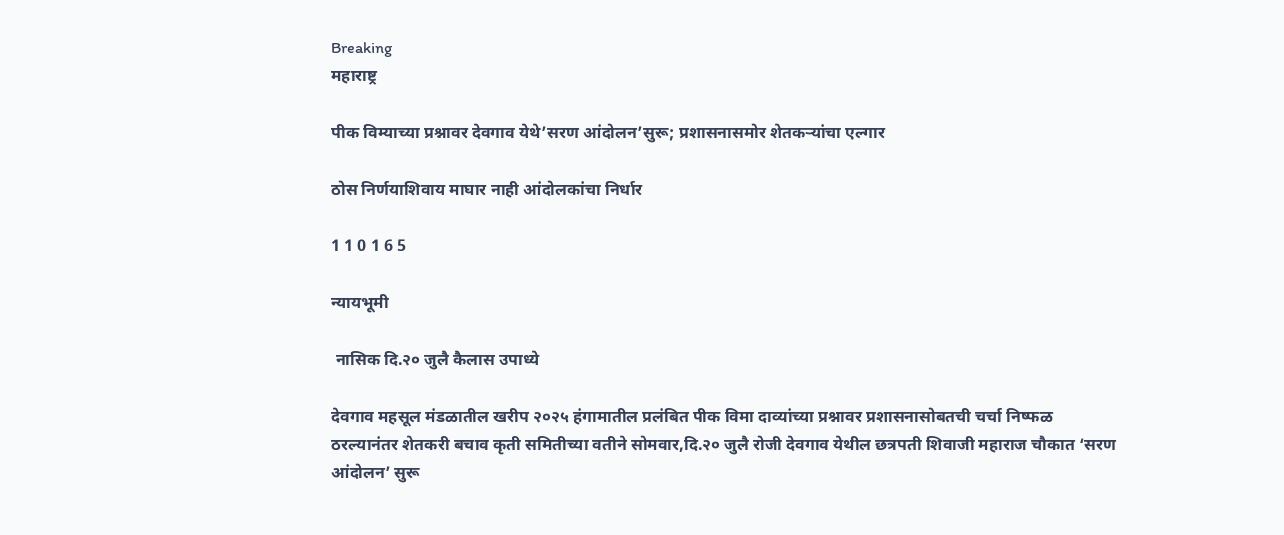Breaking
महाराष्ट्र

पीक विम्याच्या प्रश्नावर देवगाव येथे’सरण आंदोलन’सुरू; प्रशासनासमोर शेतकऱ्यांचा एल्गार

ठोस निर्णयाशिवाय माघार नाही आंदोलकांचा निर्धार

1 1 0 1 6 5

न्यायभूमी

 नासिक दि.२० जुलै कैलास उपाध्ये

देवगाव महसूल मंडळातील खरीप २०२५ हंगामातील प्रलंबित पीक विमा दाव्यांच्या प्रश्नावर प्रशासनासोबतची चर्चा निष्फळ ठरल्यानंतर शेतकरी बचाव कृती समितीच्या वतीने सोमवार,दि.२० जुलै रोजी देवगाव येथील छत्रपती शिवाजी महाराज चौकात ‘सरण आंदोलन’ सुरू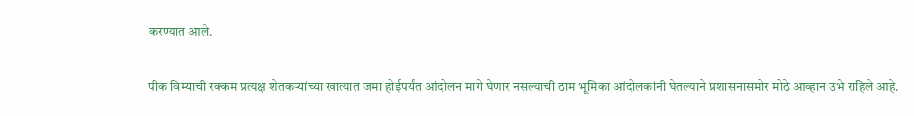करण्यात आले.

पीक विम्याची रक्कम प्रत्यक्ष शेतकऱ्यांच्या खात्यात जमा होईपर्यंत आंदोलन मागे घेणार नसल्याची ठाम भूमिका आंदोलकांनी घेतल्याने प्रशासनासमोर मोठे आव्हान उभे राहिले आहे.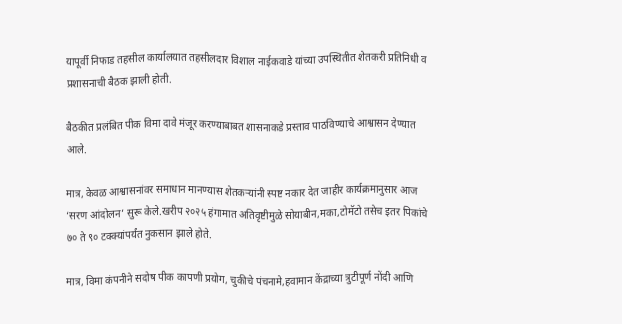यापूर्वी निफाड तहसील कार्यालयात तहसीलदार विशाल नाईकवाडे यांच्या उपस्थितीत शेतकरी प्रतिनिधी व प्रशासनाची बैठक झाली होती.

बैठकीत प्रलंबित पीक विमा दावे मंजूर करण्याबाबत शासनाकडे प्रस्ताव पाठविण्याचे आश्वासन देण्यात आले.

मात्र, केवळ आश्वासनांवर समाधान मानण्यास शेतकऱ्यांनी स्पष्ट नकार देत जाहीर कार्यक्रमानुसार आज ‘सरण आंदोलन’ सुरू केले.खरीप २०२५ हंगामात अतिवृष्टीमुळे सोयाबीन,मका,टोमॅटो तसेच इतर पिकांचे ७० ते ९० टक्क्यांपर्यंत नुकसान झाले होते.

मात्र, विमा कंपनीने सदोष पीक कापणी प्रयोग, चुकीचे पंचनामे,हवामान केंद्राच्या त्रुटीपूर्ण नोंदी आणि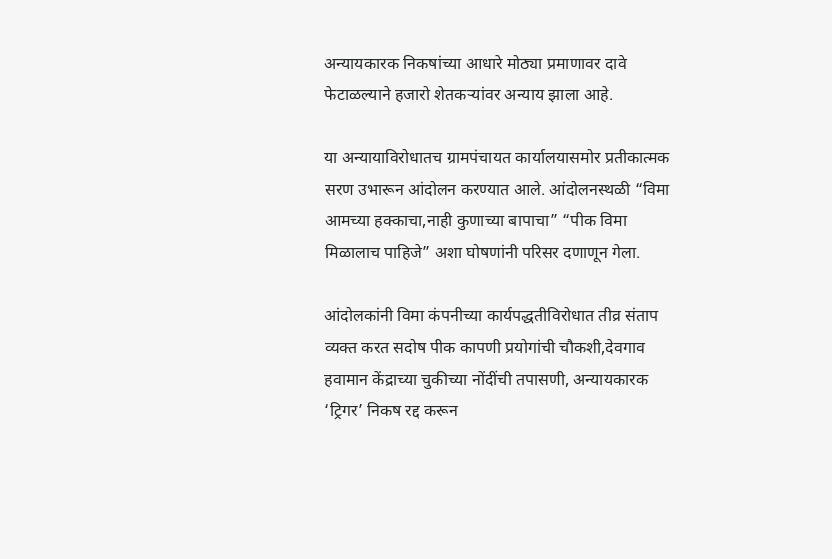अन्यायकारक निकषांच्या आधारे मोठ्या प्रमाणावर दावे फेटाळल्याने हजारो शेतकऱ्यांवर अन्याय झाला आहे.

या अन्यायाविरोधातच ग्रामपंचायत कार्यालयासमोर प्रतीकात्मक सरण उभारून आंदोलन करण्यात आले. आंदोलनस्थळी “विमा आमच्या हक्काचा,नाही कुणाच्या बापाचा” “पीक विमा मिळालाच पाहिजे” अशा घोषणांनी परिसर दणाणून गेला.

आंदोलकांनी विमा कंपनीच्या कार्यपद्धतीविरोधात तीव्र संताप व्यक्त करत सदोष पीक कापणी प्रयोगांची चौकशी,देवगाव हवामान केंद्राच्या चुकीच्या नोंदींची तपासणी, अन्यायकारक ‘ट्रिगर’ निकष रद्द करून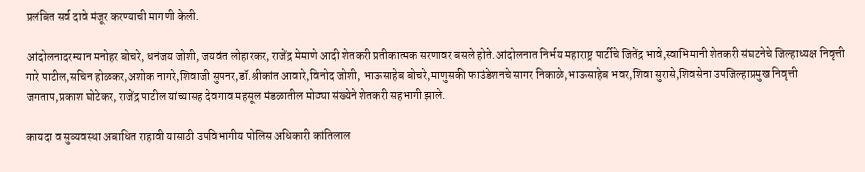प्रलंबित सर्व दावे मंजूर करण्याची मागणी केली.

आंदोलनादरम्यान मनोहर बोचरे, धनंजय जोशी, जयवंत लोहारकर, राजेंद्र मेमाणे आदी शेतकरी प्रतीकात्मक सरणावर बसले होते.आंदोलनात निर्भय महाराष्ट्र पार्टीचे जितेंद्र भावे,स्वाभिमानी शेतकरी संघटनेचे जिल्हाध्यक्ष निवृत्ती गारे पाटील,सचिन होळकर,अशोक नागरे,शिवाजी सुपनर,डॉ.श्रीकांत आवारे,विनोद जोशी, भाऊसाहेब बोचरे,माणुसकी फाउंडेशनचे सागर निकाळे,भाऊसाहेब भवर,शिवा सुरासे,शिवसेना उपजिल्हाप्रमुख निवृत्ती जगताप,प्रकाश घोटेकर, राजेंद्र पाटील यांच्यासह देवगाव महसूल मंडळातील मोठ्या संख्येने शेतकरी सहभागी झाले.

कायदा व सुव्यवस्था अबाधित राहावी यासाठी उपविभागीय पोलिस अधिकारी कांतिलाल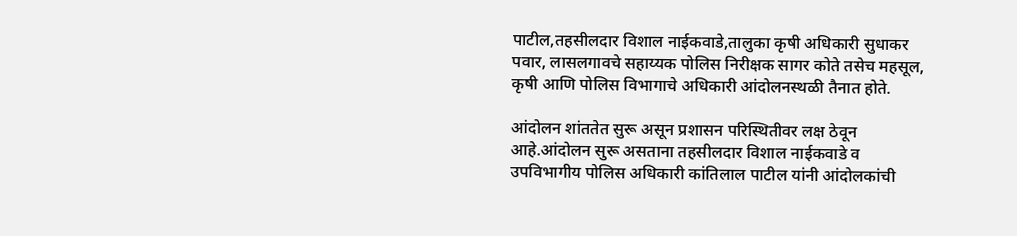पाटील,तहसीलदार विशाल नाईकवाडे,तालुका कृषी अधिकारी सुधाकर पवार, लासलगावचे सहाय्यक पोलिस निरीक्षक सागर कोते तसेच महसूल, कृषी आणि पोलिस विभागाचे अधिकारी आंदोलनस्थळी तैनात होते.

आंदोलन शांततेत सुरू असून प्रशासन परिस्थितीवर लक्ष ठेवून आहे.आंदोलन सुरू असताना तहसीलदार विशाल नाईकवाडे व उपविभागीय पोलिस अधिकारी कांतिलाल पाटील यांनी आंदोलकांची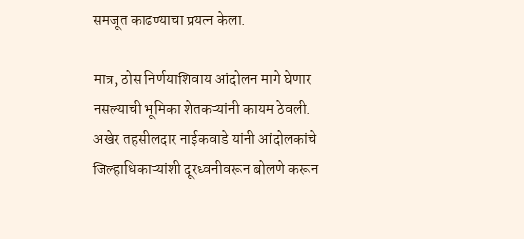समजूत काढण्याचा प्रयत्न केला.

मात्र, ठोस निर्णयाशिवाय आंदोलन मागे घेणार नसल्याची भूमिका शेतकऱ्यांनी कायम ठेवली. अखेर तहसीलदार नाईकवाडे यांनी आंदोलकांचे जिल्हाधिकाऱ्यांशी दूरध्वनीवरून बोलणे करून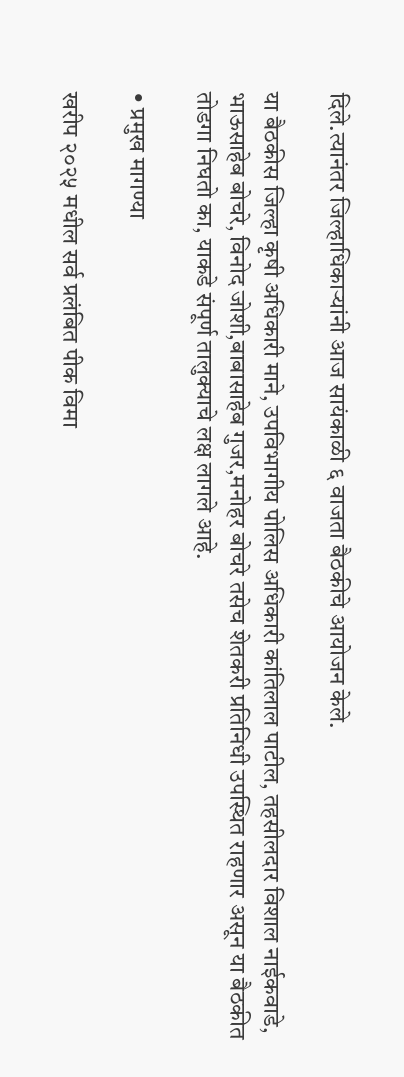दिले.त्यानंतर जिल्हाधिकाऱ्यांनी आज सायंकाळी ६ वाजता बैठकीचे आयोजन केले.

या बैठकीस जिल्हा कृषी अधिकारी माने, उपविभागीय पोलिस अधिकारी कांतिलाल पाटील, तहसीलदार विशाल नाईकवाडे, भाऊसाहेब बोचरे, विनोद जोशी,बाबासाहेब गुजर,मनोहर बोचरे तसेच शेतकरी प्रतिनिधी उपस्थित राहणार असून या बैठकीत तोडगा निघतो का, याकडे संपूर्ण तालुक्याचे लक्ष लागले आहे.

• प्रमुख मागण्या

खरीप २०२५ मधील सर्व प्रलंबित पीक विमा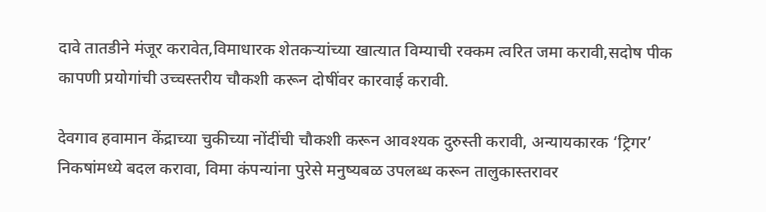दावे तातडीने मंजूर करावेत,विमाधारक शेतकऱ्यांच्या खात्यात विम्याची रक्कम त्वरित जमा करावी,सदोष पीक कापणी प्रयोगांची उच्चस्तरीय चौकशी करून दोषींवर कारवाई करावी.

देवगाव हवामान केंद्राच्या चुकीच्या नोंदींची चौकशी करून आवश्यक दुरुस्ती करावी, अन्यायकारक ‘ट्रिगर’ निकषांमध्ये बदल करावा, विमा कंपन्यांना पुरेसे मनुष्यबळ उपलब्ध करून तालुकास्तरावर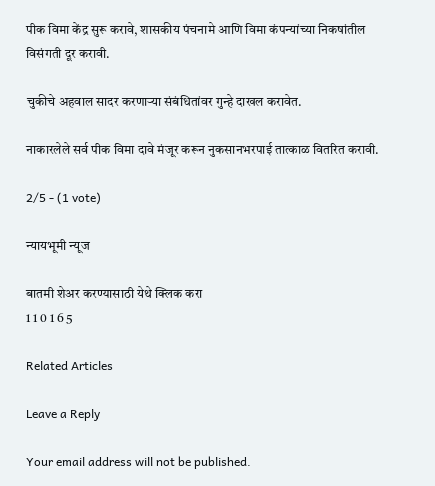पीक विमा केंद्र सुरू करावे, शासकीय पंचनामे आणि विमा कंपन्यांच्या निकषांतील विसंगती दूर करावी.

चुकीचे अहवाल सादर करणाऱ्या संबंधितांवर गुन्हे दाखल करावेत.

नाकारलेले सर्व पीक विमा दावे मंजूर करून नुकसानभरपाई तात्काळ वितरित करावी.

2/5 - (1 vote)

न्यायभूमी न्यूज

बातमी शेअर करण्यासाठी येथे क्लिक करा
1 1 0 1 6 5

Related Articles

Leave a Reply

Your email address will not be published.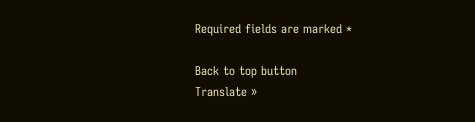Required fields are marked *

Back to top button
Translate »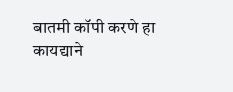बातमी कॉपी करणे हा कायद्याने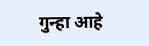गुन्हा आहे